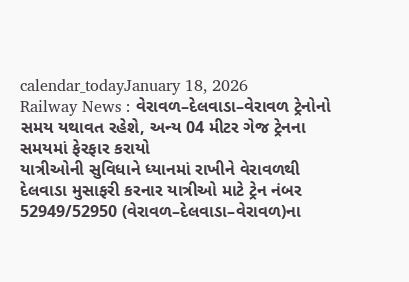calendar_todayJanuary 18, 2026
Railway News : વેરાવળ–દેલવાડા–વેરાવળ ટ્રેનોનો સમય યથાવત રહેશે, અન્ય 04 મીટર ગેજ ટ્રેનના સમયમાં ફેરફાર કરાયો
યાત્રીઓની સુવિધાને ધ્યાનમાં રાખીને વેરાવળથી દેલવાડા મુસાફરી કરનાર યાત્રીઓ માટે ટ્રેન નંબર 52949/52950 (વેરાવળ–દેલવાડા–વેરાવળ)ના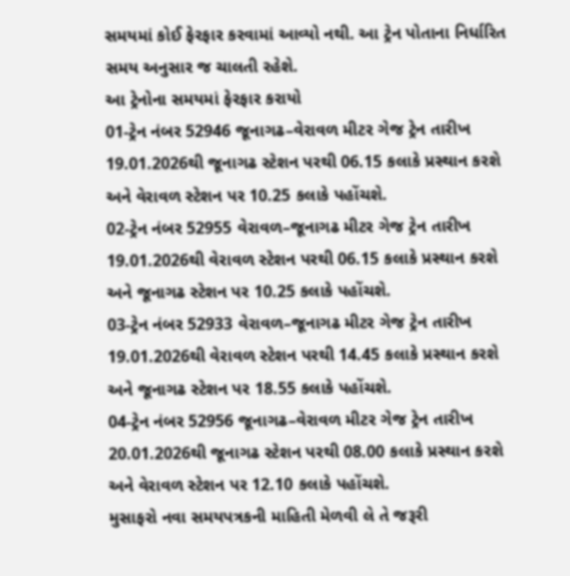સમયમાં કોઈ ફેરફાર કરવામાં આવ્યો નથી. આ ટ્રેન પોતાના નિર્ધારિત સમય અનુસાર જ ચાલતી રહેશે.
આ ટ્રેનોના સમયમાં ફેરફાર કરાયો
01-ટ્રેન નંબર 52946 જૂનાગઢ–વેરાવળ મીટર ગેજ ટ્રેન તારીખ 19.01.2026થી જૂનાગઢ સ્ટેશન પરથી 06.15 કલાકે પ્રસ્થાન કરશે અને વેરાવળ સ્ટેશન પર 10.25 કલાકે પહોંચશે.
02-ટ્રેન નંબર 52955 વેરાવળ–જૂનાગઢ મીટર ગેજ ટ્રેન તારીખ 19.01.2026થી વેરાવળ સ્ટેશન પરથી 06.15 કલાકે પ્રસ્થાન કરશે અને જૂનાગઢ સ્ટેશન પર 10.25 કલાકે પહોંચશે.
03-ટ્રેન નંબર 52933 વેરાવળ–જૂનાગઢ મીટર ગેજ ટ્રેન તારીખ 19.01.2026થી વેરાવળ સ્ટેશન પરથી 14.45 કલાકે પ્રસ્થાન કરશે અને જૂનાગઢ સ્ટેશન પર 18.55 કલાકે પહોંચશે.
04-ટ્રેન નંબર 52956 જૂનાગઢ–વેરાવળ મીટર ગેજ ટ્રેન તારીખ 20.01.2026થી જૂનાગઢ સ્ટેશન પરથી 08.00 કલાકે પ્રસ્થાન કરશે અને વેરાવળ સ્ટેશન પર 12.10 કલાકે પહોંચશે.
મુસાફરો નવા સમયપત્રકની માહિતી મેળવી લે તે જરૂરી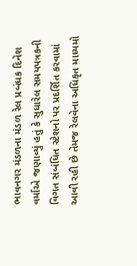ભાવનગર મંડળના મંડળ રેલ પ્રબંધક દિનેશ વર્માએ જણાવ્યું હતું કે સુધારેલ સમયપત્રકની વિગત સંબંધિત સ્ટેશનો પર પ્રદર્શિત કરવામાં આવી રહી છે તેમજ રેલવેના અધિકૃત માધ્યમો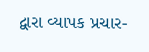દ્વારા વ્યાપક પ્રચાર-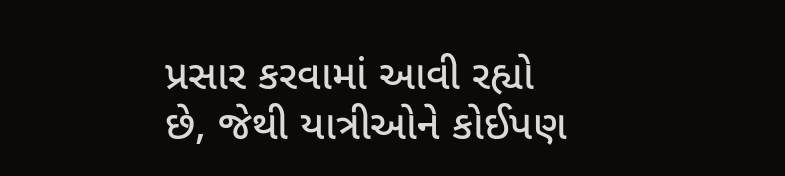પ્રસાર કરવામાં આવી રહ્યો છે, જેથી યાત્રીઓને કોઈપણ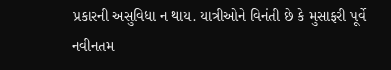પ્રકારની અસુવિધા ન થાય. યાત્રીઓને વિનંતી છે કે મુસાફરી પૂર્વે નવીનતમ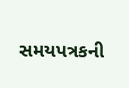સમયપત્રકની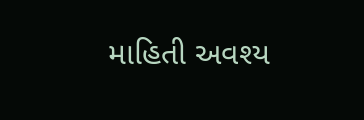માહિતી અવશ્ય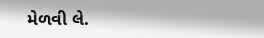મેળવી લે.